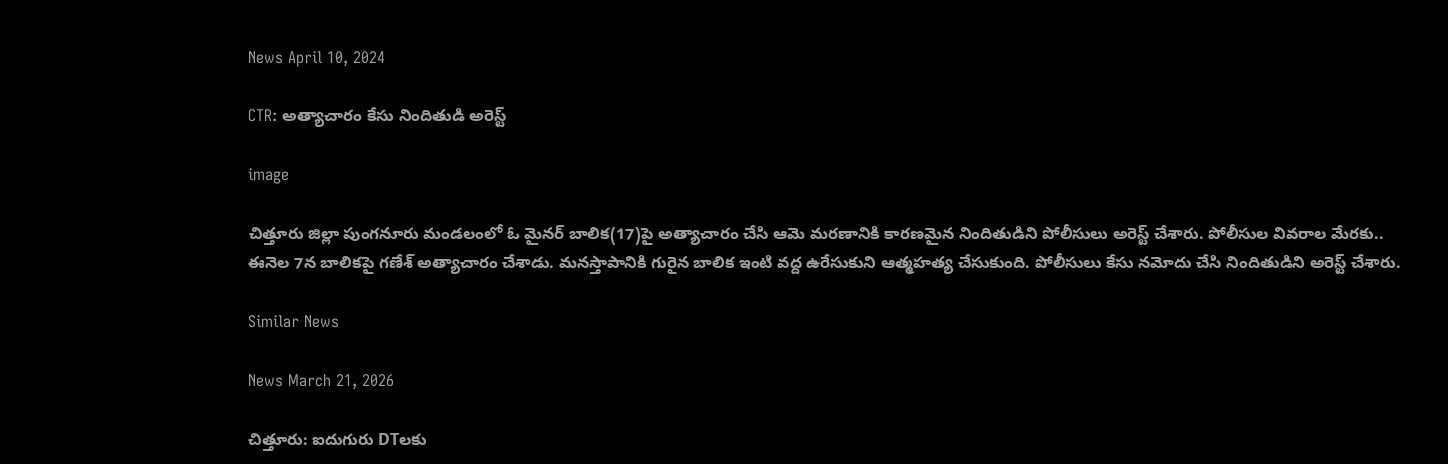News April 10, 2024

CTR: అత్యాచారం కేసు నిందితుడి అరెస్ట్

image

చిత్తూరు జిల్లా పుంగనూరు మండలంలో ఓ మైనర్ బాలిక(17)పై అత్యాచారం చేసి ఆమె మరణానికి కారణమైన నిందితుడిని పోలీసులు అరెస్ట్ చేశారు. పోలీసుల వివరాల మేరకు.. ఈనెల 7న బాలికపై గణేశ్ అత్యాచారం చేశాడు. మనస్తాపానికి గురైన బాలిక ఇంటి వద్ద ఉరేసుకుని ఆత్మహత్య చేసుకుంది. పోలీసులు కేసు నమోదు చేసి నిందితుడిని అరెస్ట్ చేశారు.

Similar News

News March 21, 2026

చిత్తూరు: ఐదుగురు DTలకు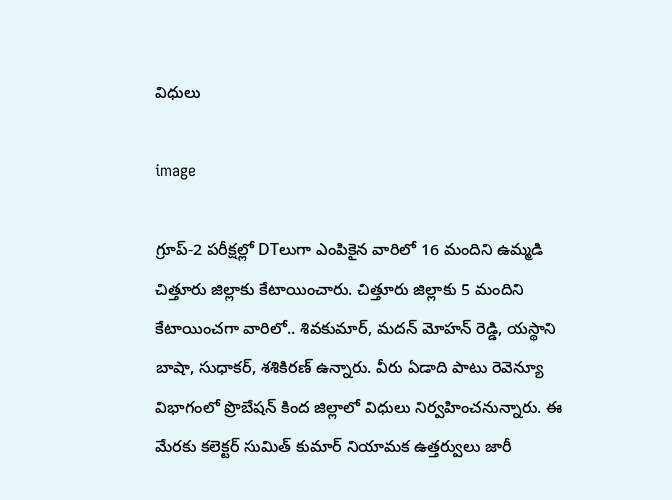విధులు

image

గ్రూప్-2 పరీక్షల్లో DTలుగా ఎంపికైన వారిలో 16 మందిని ఉమ్మడి చిత్తూరు జిల్లాకు కేటాయించారు. చిత్తూరు జిల్లాకు 5 మందిని కేటాయించగా వారిలో.. శివకుమార్, మదన్ మోహన్ రెడ్డి, యస్థాని బాషా, సుధాకర్, శశికిరణ్ ఉన్నారు. వీరు ఏడాది పాటు రెవెన్యూ విభాగంలో ప్రొబేషన్ కింద జిల్లాలో విధులు నిర్వహించనున్నారు. ఈ మేరకు కలెక్టర్ సుమిత్ కుమార్ నియామక ఉత్తర్వులు జారీ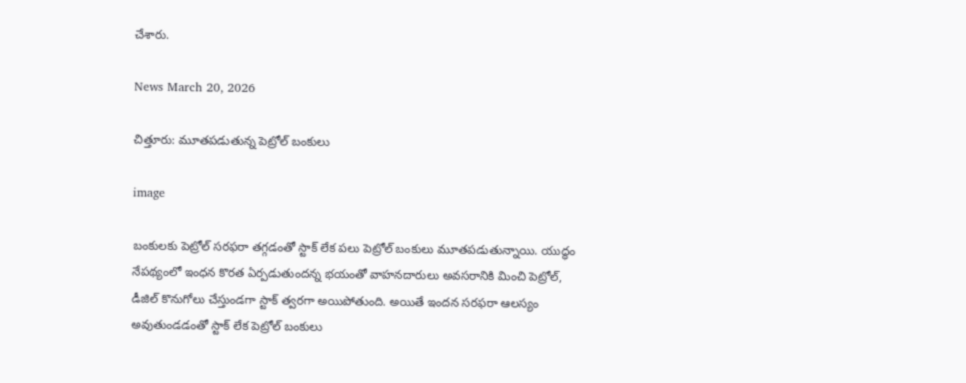చేశారు.

News March 20, 2026

చిత్తూరు: మూతపడుతున్న పెట్రోల్ బంకులు

image

బంకులకు పెట్రోల్ సరఫరా తగ్గడంతో స్టాక్ లేక పలు పెట్రోల్ బంకులు మూతపడుతున్నాయి. యుద్ధం నేపథ్యంలో ఇంధన కొరత ఏర్పడుతుందన్న భయంతో వాహనదారులు అవసరానికి మించి పెట్రోల్, డీజిల్ కొనుగోలు చేస్తుండగా స్టాక్ త్వరగా అయిపోతుంది. అయితే ఇందన సరఫరా ఆలస్యం అవుతుండడంతో స్టాక్ లేక పెట్రోల్ బంకులు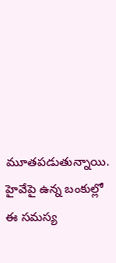మూతపడుతున్నాయి. హైవేపై ఉన్న బంకుల్లో ఈ సమస్య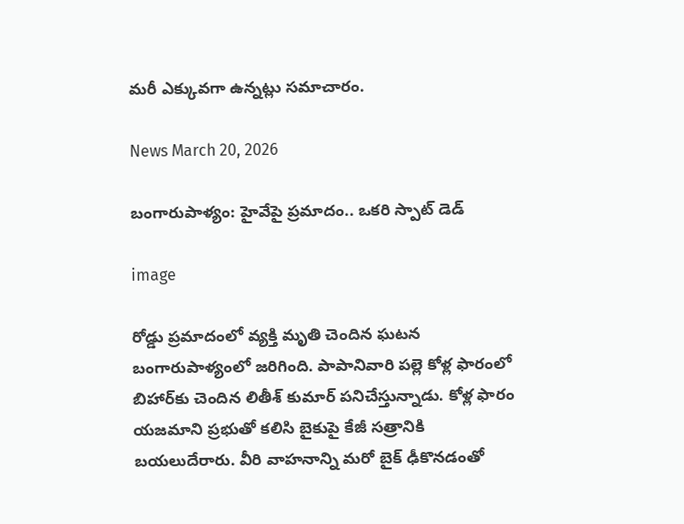మరీ ఎక్కువగా ఉన్నట్లు సమాచారం.

News March 20, 2026

బంగారుపాళ్యం: హైవేపై ప్రమాదం.. ఒకరి స్పాట్ డెడ్

image

రోడ్డు ప్రమాదంలో వ్యక్తి మృతి చెందిన ఘటన బంగారుపాళ్యంలో జరిగింది. పాపానివారి పల్లె కోళ్ల ఫారంలో బిహార్‌కు చెందిన లితీశ్ కుమార్ పనిచేస్తున్నాడు. కోళ్ల ఫారం యజమాని ప్రభుతో కలిసి బైకుపై కేజీ సత్రానికి బయలుదేరారు. వీరి వాహనాన్ని మరో బైక్ ఢీకొనడంతో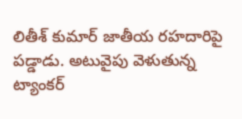లితీశ్ కుమార్ జాతీయ రహదారిపై పడ్డాడు. అటువైపు వెళుతున్న ట్యాంకర్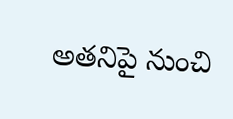అతనిపై నుంచి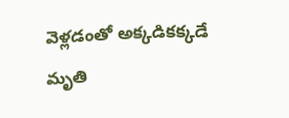వెళ్లడంతో అక్కడికక్కడే మృతి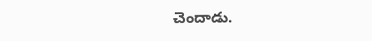చెందాడు.